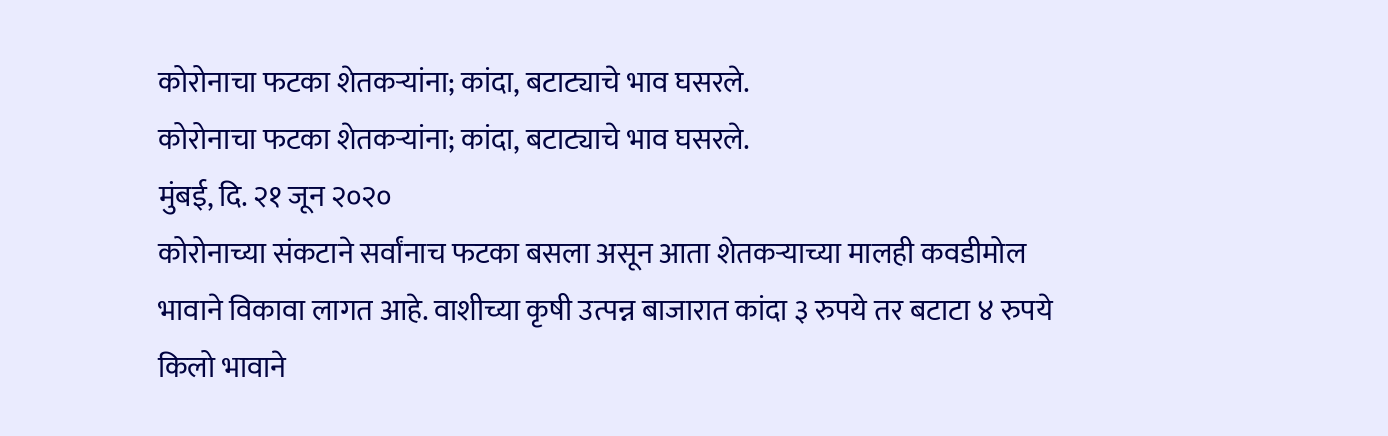कोरोनाचा फटका शेतकऱ्यांना; कांदा, बटाट्याचे भाव घसरले.
कोरोनाचा फटका शेतकऱ्यांना; कांदा, बटाट्याचे भाव घसरले.
मुंबई, दि. २१ जून २०२०
कोरोनाच्या संकटाने सर्वांनाच फटका बसला असून आता शेतकऱ्याच्या मालही कवडीमोल भावाने विकावा लागत आहे. वाशीच्या कृषी उत्पन्न बाजारात कांदा ३ रुपये तर बटाटा ४ रुपये किलो भावाने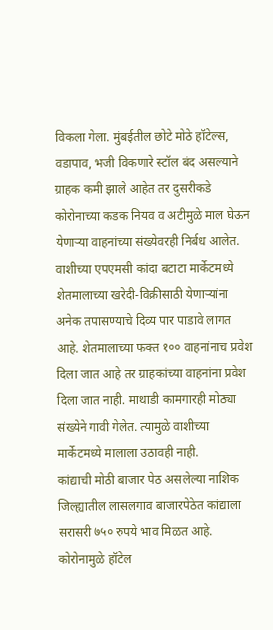विकला गेला. मुंबईतील छोटे मोठे हॉटेल्स, वडापाव, भजी विकणारे स्टॉल बंद असल्याने ग्राहक कमी झाले आहेत तर दुसरीकडे कोरोनाच्या कडक नियव व अटीमुळे माल घेऊन येणाऱ्या वाहनांच्या संख्येवरही निर्बध आलेत.
वाशीच्या एपएमसी कांदा बटाटा मार्केटमध्ये शेतमालाच्या खरेदी-विक्रीसाठी येणाऱ्यांना अनेक तपासण्याचे दिव्य पार पाडावे लागत आहे. शेतमालाच्या फक्त १०० वाहनांनाच प्रवेश दिला जात आहे तर ग्राहकांच्या वाहनांना प्रवेश दिला जात नाही. माथाडी कामगारही मोठ्या संख्येने गावी गेलेत. त्यामुळे वाशीच्या मार्केटमध्ये मालाला उठावही नाही.
कांद्याची मोठी बाजार पेठ असलेल्या नाशिक जिल्ह्यातील लासलगाव बाजारपेठेत कांद्याला सरासरी ७५० रुपये भाव मिळत आहे. कोरोनामुळे हॉटेल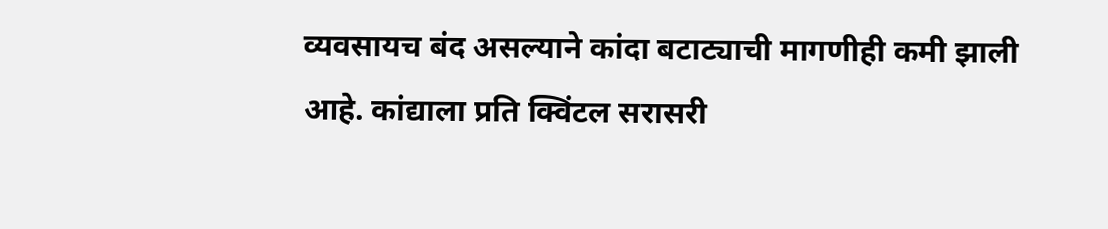व्यवसायच बंद असल्याने कांदा बटाट्याची मागणीही कमी झाली आहे. कांद्याला प्रति क्विंटल सरासरी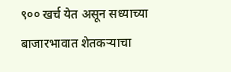९०० खर्च येत असून सध्याच्या बाजारभावात शेतकऱ्याचा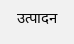उत्पादन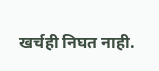खर्चही निघत नाही.